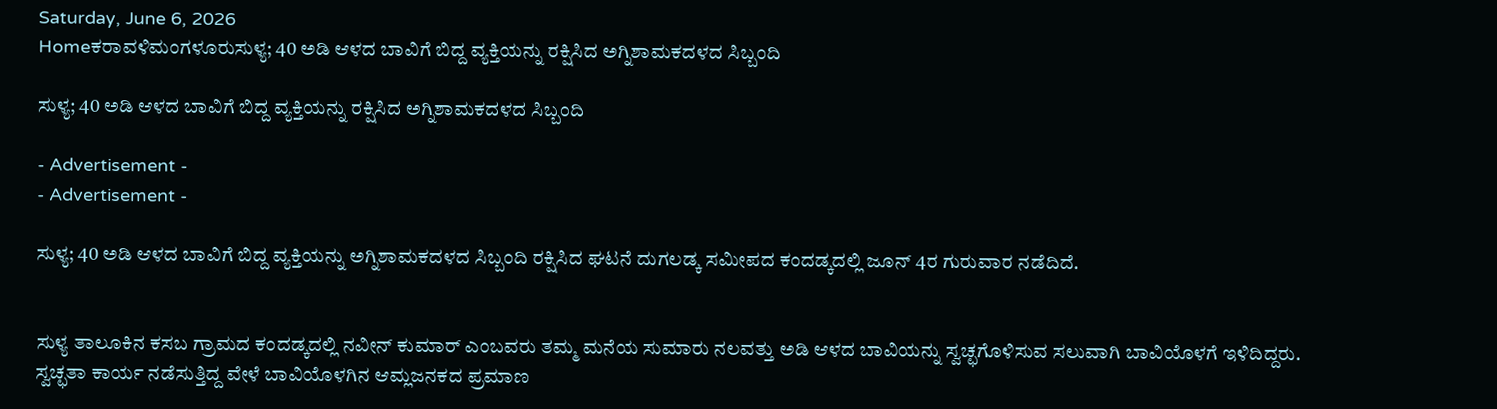Saturday, June 6, 2026
Homeಕರಾವಳಿಮಂಗಳೂರುಸುಳ್ಯ; 40 ಅಡಿ ಆಳದ ಬಾವಿಗೆ ಬಿದ್ದ ವ್ಯಕ್ತಿಯನ್ನು ರಕ್ಷಿಸಿದ ಅಗ್ನಿಶಾಮಕದಳದ ಸಿಬ್ಬಂದಿ

ಸುಳ್ಯ; 40 ಅಡಿ ಆಳದ ಬಾವಿಗೆ ಬಿದ್ದ ವ್ಯಕ್ತಿಯನ್ನು ರಕ್ಷಿಸಿದ ಅಗ್ನಿಶಾಮಕದಳದ ಸಿಬ್ಬಂದಿ

- Advertisement -
- Advertisement -

ಸುಳ್ಯ; 40 ಅಡಿ ಆಳದ ಬಾವಿಗೆ ಬಿದ್ದ ವ್ಯಕ್ತಿಯನ್ನು ಅಗ್ನಿಶಾಮಕದಳದ ಸಿಬ್ಬಂದಿ ರಕ್ಷಿಸಿದ ಘಟನೆ ದುಗಲಡ್ಕ ಸಮೀಪದ ಕಂದಡ್ಕದಲ್ಲಿ ಜೂನ್ 4ರ ಗುರುವಾರ ನಡೆದಿದೆ.


ಸುಳ್ಯ ತಾಲೂಕಿನ ಕಸಬ ಗ್ರಾಮದ ಕಂದಡ್ಕದಲ್ಲಿ ನವೀನ್ ಕುಮಾರ್ ಎಂಬವರು ತಮ್ಮ ಮನೆಯ ಸುಮಾರು ನಲವತ್ತು ಅಡಿ ಆಳದ ಬಾವಿಯನ್ನು ಸ್ವಚ್ಛಗೊಳಿಸುವ ಸಲುವಾಗಿ ಬಾವಿಯೊಳಗೆ ಇಳಿದಿದ್ದರು. ಸ್ವಚ್ಛತಾ ಕಾರ್ಯ ನಡೆಸುತ್ತಿದ್ದ ವೇಳೆ ಬಾವಿಯೊಳಗಿನ ಆಮ್ಲಜನಕದ ಪ್ರಮಾಣ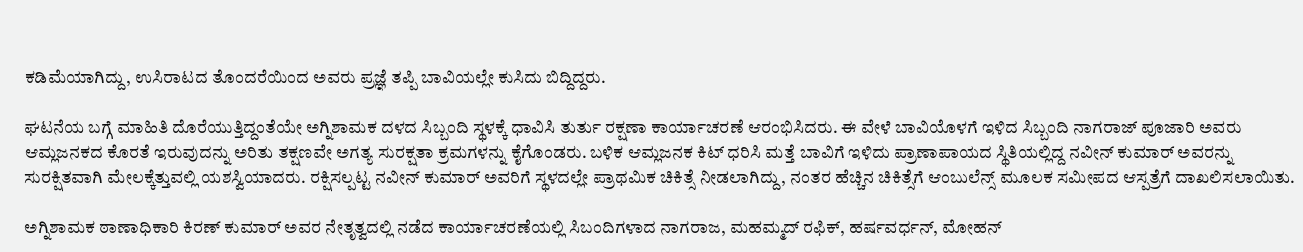ಕಡಿಮೆಯಾಗಿದ್ದು, ಉಸಿರಾಟದ ತೊಂದರೆಯಿಂದ ಅವರು ಪ್ರಜ್ಞೆ ತಪ್ಪಿ ಬಾವಿಯಲ್ಲೇ ಕುಸಿದು ಬಿದ್ದಿದ್ದರು.

ಘಟನೆಯ ಬಗ್ಗೆ ಮಾಹಿತಿ ದೊರೆಯುತ್ತಿದ್ದಂತೆಯೇ ಅಗ್ನಿಶಾಮಕ ದಳದ ಸಿಬ್ಬಂದಿ ಸ್ಥಳಕ್ಕೆ ಧಾವಿಸಿ ತುರ್ತು ರಕ್ಷಣಾ ಕಾರ್ಯಾಚರಣೆ ಆರಂಭಿಸಿದರು. ಈ ವೇಳೆ ಬಾವಿಯೊಳಗೆ ಇಳಿದ ಸಿಬ್ಬಂದಿ ನಾಗರಾಜ್ ಪೂಜಾರಿ ಅವರು ಆಮ್ಲಜನಕದ ಕೊರತೆ ಇರುವುದನ್ನು ಅರಿತು ತಕ್ಷಣವೇ ಅಗತ್ಯ ಸುರಕ್ಷತಾ ಕ್ರಮಗಳನ್ನು ಕೈಗೊಂಡರು. ಬಳಿಕ ಆಮ್ಲಜನಕ ಕಿಟ್ ಧರಿಸಿ ಮತ್ತೆ ಬಾವಿಗೆ ಇಳಿದು ಪ್ರಾಣಾಪಾಯದ ಸ್ಥಿತಿಯಲ್ಲಿದ್ದ ನವೀನ್ ಕುಮಾರ್ ಅವರನ್ನು ಸುರಕ್ಷಿತವಾಗಿ ಮೇಲಕ್ಕೆತ್ತುವಲ್ಲಿ ಯಶಸ್ವಿಯಾದರು. ರಕ್ಷಿಸಲ್ಪಟ್ಟ ನವೀನ್ ಕುಮಾರ್ ಅವರಿಗೆ ಸ್ಥಳದಲ್ಲೇ ಪ್ರಾಥಮಿಕ ಚಿಕಿತ್ಸೆ ನೀಡಲಾಗಿದ್ದು, ನಂತರ ಹೆಚ್ಚಿನ ಚಿಕಿತ್ಸೆಗೆ ಆಂಬುಲೆನ್ಸ್ ಮೂಲಕ ಸಮೀಪದ ಆಸ್ಪತ್ರೆಗೆ ದಾಖಲಿಸಲಾಯಿತು.

ಅಗ್ನಿಶಾಮಕ ಠಾಣಾಧಿಕಾರಿ ಕಿರಣ್ ಕುಮಾರ್ ಅವರ ನೇತೃತ್ವದಲ್ಲಿ ನಡೆದ ಕಾರ್ಯಾಚರಣೆಯಲ್ಲಿ ಸಿಬಂದಿಗಳಾದ ನಾಗರಾಜ, ಮಹಮ್ಮದ್ ರಫಿಕ್, ಹರ್ಷವರ್ಧನ್, ಮೋಹನ್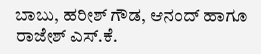ಬಾಬು, ಹರೀಶ್ ಗೌಡ, ಆನಂದ್ ಹಾಗೂ ರಾಜೇಶ್ ಎಸ್.ಕೆ.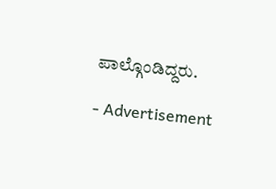ಪಾಲ್ಗೊಂಡಿದ್ದರು.

- Advertisement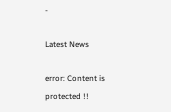-

Latest News

error: Content is protected !!